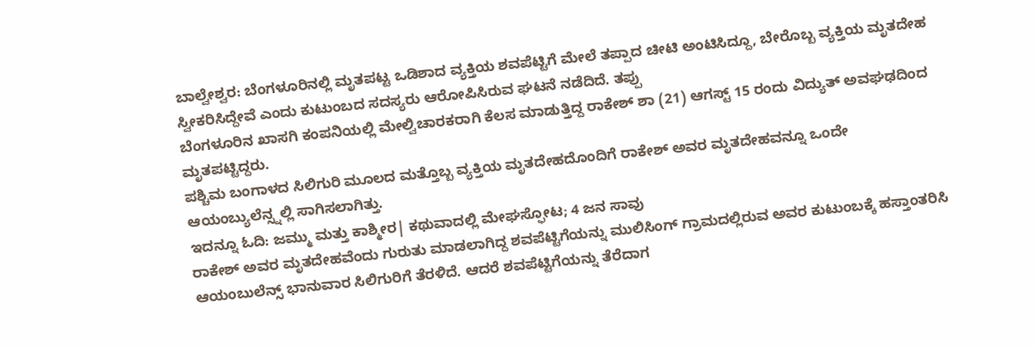ಬಾಲ್ವೇಶ್ವರ: ಬೆಂಗಳೂರಿನಲ್ಲಿ ಮೃತಪಟ್ಟ ಒಡಿಶಾದ ವ್ಯಕ್ತಿಯ ಶವಪೆಟ್ಟಿಗೆ ಮೇಲೆ ತಪ್ಪಾದ ಚೀಟಿ ಅಂಟಿಸಿದ್ದೂ, ಬೇರೊಬ್ಬ ವ್ಯಕ್ತಿಯ ಮೃತದೇಹ ಸ್ವೀಕರಿಸಿದ್ದೇವೆ ಎಂದು ಕುಟುಂಬದ ಸದಸ್ಯರು ಆರೋಪಿಸಿರುವ ಘಟನೆ ನಡೆದಿದೆ. ತಪ್ಪು
ಬೆಂಗಳೂರಿನ ಖಾಸಗಿ ಕಂಪನಿಯಲ್ಲಿ ಮೇಲ್ವಿಚಾರಕರಾಗಿ ಕೆಲಸ ಮಾಡುತ್ತಿದ್ದ ರಾಕೇಶ್ ಶಾ (21) ಆಗಸ್ಟ್ 15 ರಂದು ವಿದ್ಯುತ್ ಅವಘಢದಿಂದ ಮೃತಪಟ್ಟಿದ್ದರು.
ಪಶ್ಚಿಮ ಬಂಗಾಳದ ಸಿಲಿಗುರಿ ಮೂಲದ ಮತ್ತೊಬ್ಬ ವ್ಯಕ್ತಿಯ ಮೃತದೇಹದೊಂದಿಗೆ ರಾಕೇಶ್ ಅವರ ಮೃತದೇಹವನ್ನೂ ಒಂದೇ ಆಯಂಬ್ಯುಲೆನ್ಸ್ನಲ್ಲಿ ಸಾಗಿಸಲಾಗಿತ್ತು.
ಇದನ್ನೂ ಓದಿ: ಜಮ್ಮು ಮತ್ತು ಕಾಶ್ಮೀರ| ಕಥುವಾದಲ್ಲಿ ಮೇಘಸ್ಫೋಟ; 4 ಜನ ಸಾವು
ರಾಕೇಶ್ ಅವರ ಮೃತದೇಹವೆಂದು ಗುರುತು ಮಾಡಲಾಗಿದ್ದ ಶವಪೆಟ್ಟಿಗೆಯನ್ನು ಮುಲಿಸಿಂಗ್ ಗ್ರಾಮದಲ್ಲಿರುವ ಅವರ ಕುಟುಂಬಕ್ಕೆ ಹಸ್ತಾಂತರಿಸಿ ಆಯಂಬುಲೆನ್ಸ್ ಭಾನುವಾರ ಸಿಲಿಗುರಿಗೆ ತೆರಳಿದೆ. ಆದರೆ ಶವಪೆಟ್ಟಿಗೆಯನ್ನು ತೆರೆದಾಗ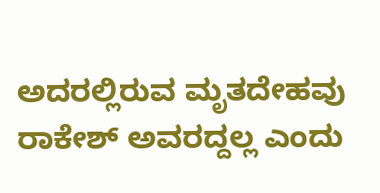ಅದರಲ್ಲಿರುವ ಮೃತದೇಹವು ರಾಕೇಶ್ ಅವರದ್ದಲ್ಲ ಎಂದು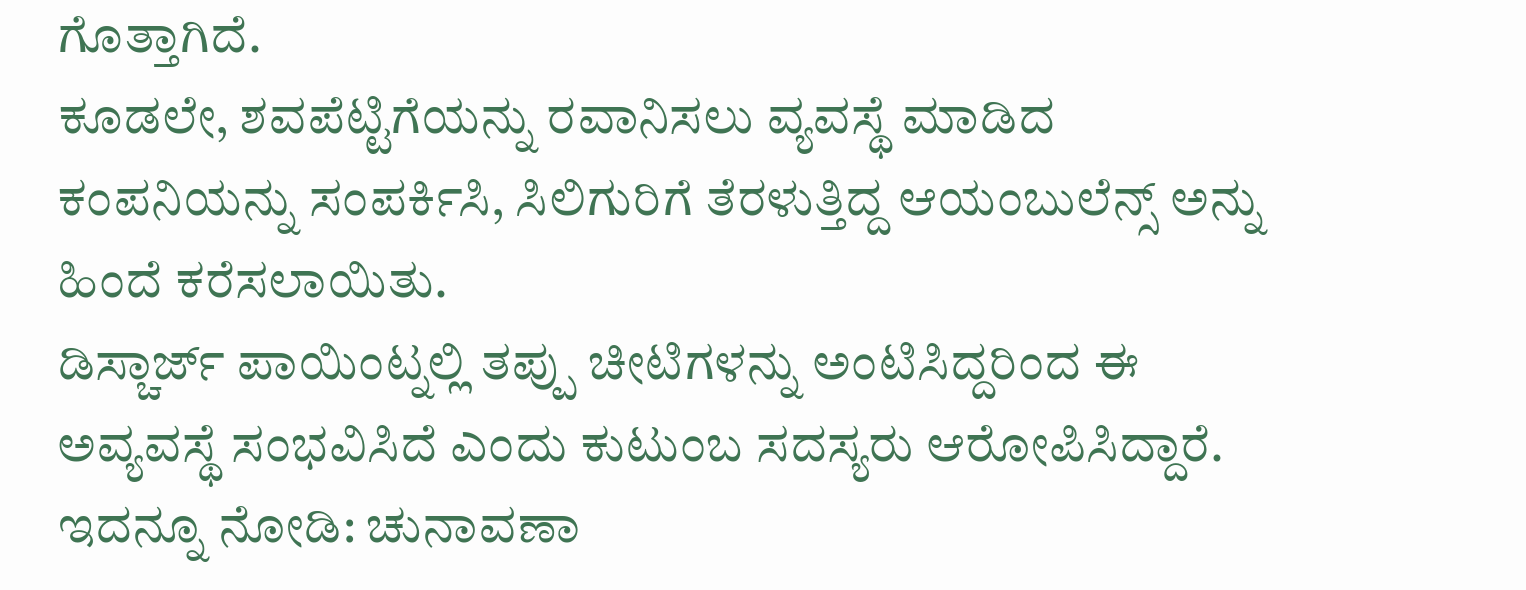ಗೊತ್ತಾಗಿದೆ.
ಕೂಡಲೇ, ಶವಪೆಟ್ಟಿಗೆಯನ್ನು ರವಾನಿಸಲು ವ್ಯವಸ್ಥೆ ಮಾಡಿದ ಕಂಪನಿಯನ್ನು ಸಂಪರ್ಕಿಸಿ, ಸಿಲಿಗುರಿಗೆ ತೆರಳುತ್ತಿದ್ದ ಆಯಂಬುಲೆನ್ಸ್ ಅನ್ನು ಹಿಂದೆ ಕರೆಸಲಾಯಿತು.
ಡಿಸ್ಚಾರ್ಜ್ ಪಾಯಿಂಟ್ನಲ್ಲಿ ತಪ್ಪು ಚೀಟಿಗಳನ್ನು ಅಂಟಿಸಿದ್ದರಿಂದ ಈ ಅವ್ಯವಸ್ಥೆ ಸಂಭವಿಸಿದೆ ಎಂದು ಕುಟುಂಬ ಸದಸ್ಯರು ಆರೋಪಿಸಿದ್ದಾರೆ.
ಇದನ್ನೂ ನೋಡಿ: ಚುನಾವಣಾ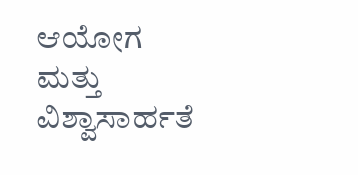ಆಯೋಗ ಮತ್ತು ವಿಶ್ವಾಸಾರ್ಹತೆ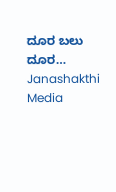ದೂರ ಬಲು ದೂರ… Janashakthi Media